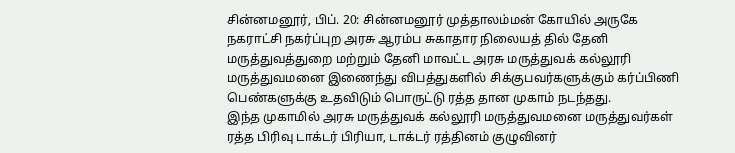சின்னமனூர், பிப். 20: சின்னமனூர் முத்தாலம்மன் கோயில் அருகே நகராட்சி நகர்ப்புற அரசு ஆரம்ப சுகாதார நிலையத் தில் தேனி மருத்துவத்துறை மற்றும் தேனி மாவட்ட அரசு மருத்துவக் கல்லூரி மருத்துவமனை இணைந்து விபத்துகளில் சிக்குபவர்களுக்கும் கர்ப்பிணி பெண்களுக்கு உதவிடும் பொருட்டு ரத்த தான முகாம் நடந்தது.
இந்த முகாமில் அரசு மருத்துவக் கல்லூரி மருத்துவமனை மருத்துவர்கள் ரத்த பிரிவு டாக்டர் பிரியா, டாக்டர் ரத்தினம் குழுவினர்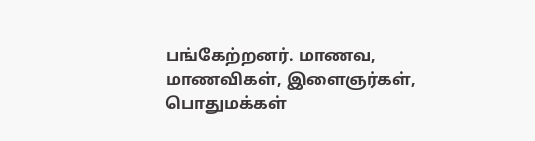பங்கேற்றனர். மாணவ, மாணவிகள், இளைஞர்கள், பொதுமக்கள்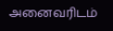அனைவரிடம்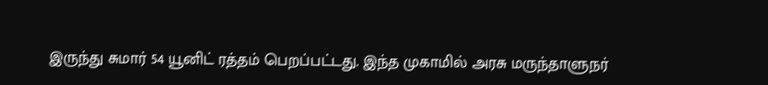இருந்து சுமார் 54 யூனிட் ரத்தம் பெறப்பட்டது. இந்த முகாமில் அரசு மருந்தாளுநர்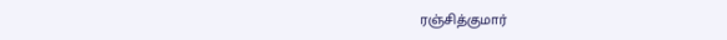ரஞ்சித்குமார்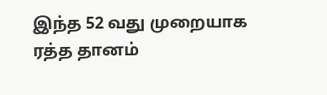இந்த 52 வது முறையாக ரத்த தானம்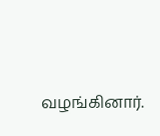வழங்கினார்.